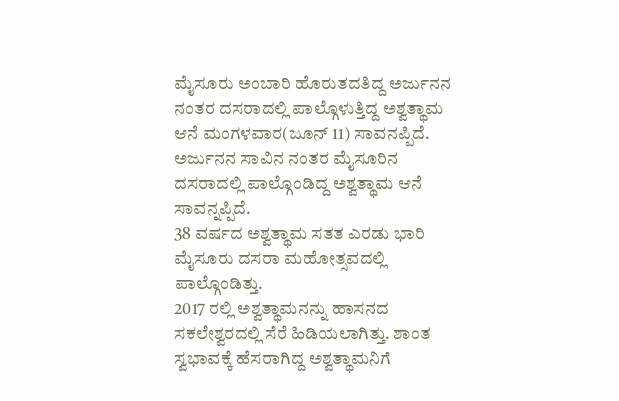ಮೈಸೂರು ಅಂಬಾರಿ ಹೊರುತದತಿದ್ದ ಅರ್ಜುನನ ನಂತರ ದಸರಾದಲ್ಲಿ ಪಾಲ್ಗೊಳುತ್ತಿದ್ದ ಅಶ್ವತ್ಥಾಮ ಆನೆ ಮಂಗಳವಾರ(ಜೂನ್ 11) ಸಾವನಪ್ಪಿದೆ.
ಅರ್ಜುನನ ಸಾವಿನ ನಂತರ ಮೈಸೂರಿನ ದಸರಾದಲ್ಲಿ ಪಾಲ್ಗೊಂಡಿದ್ದ ಅಶ್ವತ್ಥಾಮ ಆನೆ ಸಾವನ್ನಪ್ಪಿದೆ.
38 ವರ್ಷದ ಅಶ್ವತ್ಥಾಮ ಸತತ ಎರಡು ಭಾರಿ ಮೈಸೂರು ದಸರಾ ಮಹೋತ್ಸವದಲ್ಲಿ ಪಾಲ್ಗೊಂಡಿತ್ತು.
2017 ರಲ್ಲಿ ಅಶ್ವತ್ಥಾಮನನ್ನು ಹಾಸನದ ಸಕಲೇಶ್ವರದಲ್ಲಿ ಸೆರೆ ಹಿಡಿಯಲಾಗಿತ್ತು. ಶಾಂತ ಸ್ವಭಾವಕ್ಕೆ ಹೆಸರಾಗಿದ್ದ ಅಶ್ವತ್ಥಾಮನಿಗೆ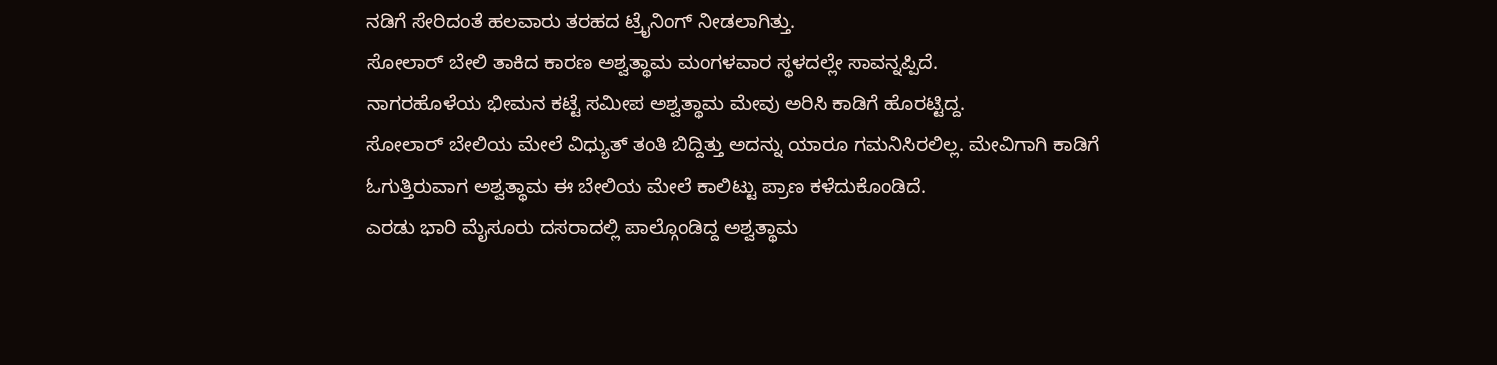ನಡಿಗೆ ಸೇರಿದಂತೆ ಹಲವಾರು ತರಹದ ಟ್ರೈನಿಂಗ್ ನೀಡಲಾಗಿತ್ತು.
ಸೋಲಾರ್ ಬೇಲಿ ತಾಕಿದ ಕಾರಣ ಅಶ್ವತ್ಥಾಮ ಮಂಗಳವಾರ ಸ್ಥಳದಲ್ಲೇ ಸಾವನ್ನಪ್ಪಿದೆ.
ನಾಗರಹೊಳೆಯ ಭೀಮನ ಕಟ್ಟೆ ಸಮೀಪ ಅಶ್ವತ್ಥಾಮ ಮೇವು ಅರಿಸಿ ಕಾಡಿಗೆ ಹೊರಟ್ಟಿದ್ದ.
ಸೋಲಾರ್ ಬೇಲಿಯ ಮೇಲೆ ವಿಧ್ಯುತ್ ತಂತಿ ಬಿದ್ದಿತ್ತು ಅದನ್ನು ಯಾರೂ ಗಮನಿಸಿರಲಿಲ್ಲ. ಮೇವಿಗಾಗಿ ಕಾಡಿಗೆ ಓಗುತ್ತಿರುವಾಗ ಅಶ್ವತ್ಥಾಮ ಈ ಬೇಲಿಯ ಮೇಲೆ ಕಾಲಿಟ್ಟು ಪ್ರಾಣ ಕಳೆದುಕೊಂಡಿದೆ.
ಎರಡು ಭಾರಿ ಮೈಸೂರು ದಸರಾದಲ್ಲಿ ಪಾಲ್ಗೊಂಡಿದ್ದ ಅಶ್ವತ್ಥಾಮ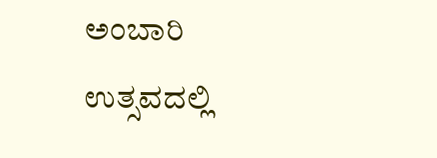ಅಂಬಾರಿ ಉತ್ಸವದಲ್ಲಿ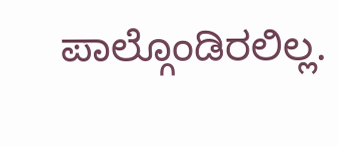ಪಾಲ್ಗೊಂಡಿರಲಿಲ್ಲ.